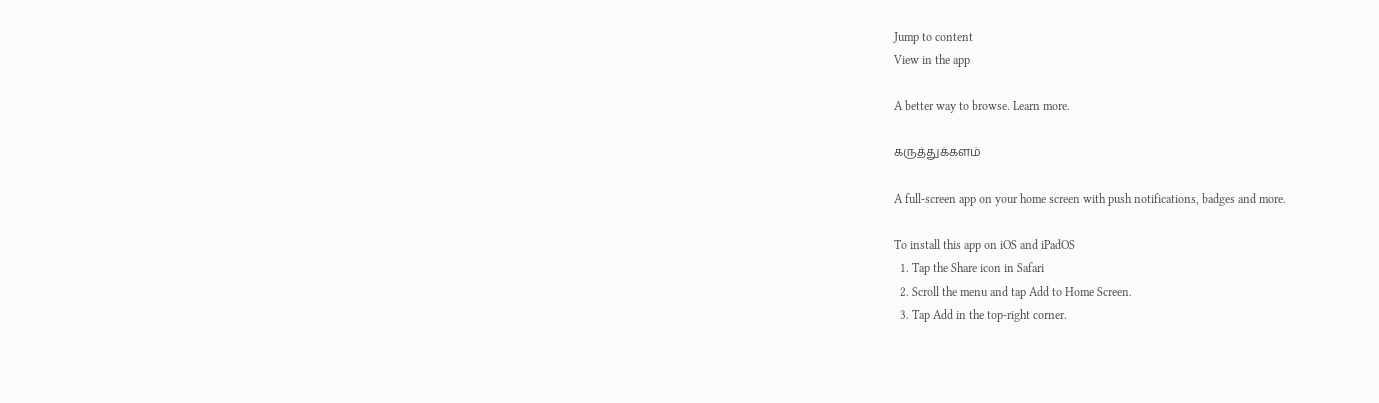Jump to content
View in the app

A better way to browse. Learn more.

கருத்துக்களம்

A full-screen app on your home screen with push notifications, badges and more.

To install this app on iOS and iPadOS
  1. Tap the Share icon in Safari
  2. Scroll the menu and tap Add to Home Screen.
  3. Tap Add in the top-right corner.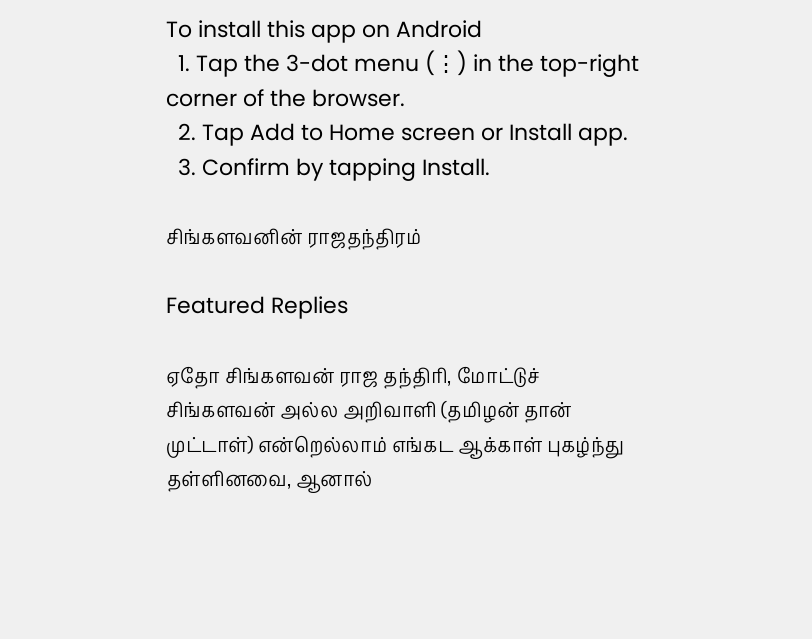To install this app on Android
  1. Tap the 3-dot menu (⋮) in the top-right corner of the browser.
  2. Tap Add to Home screen or Install app.
  3. Confirm by tapping Install.

சிங்களவனின் ராஜதந்திரம்

Featured Replies

ஏதோ சிங்களவன் ராஜ தந்திரி, மோட்டுச் சிங்களவன் அல்ல அறிவாளி (தமிழன் தான் முட்டாள்) என்றெல்லாம் எங்கட ஆக்காள் புகழ்ந்து தள்ளினவை, ஆனால்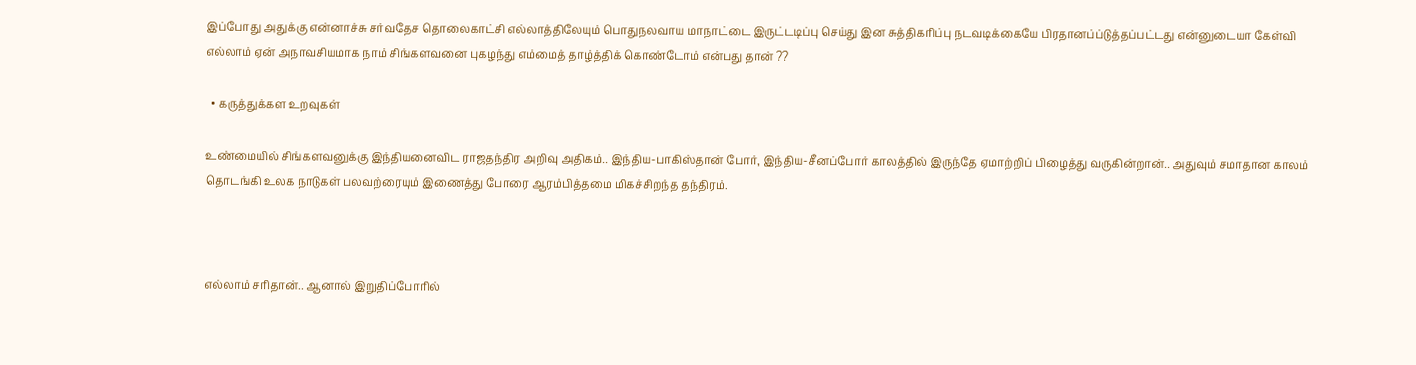இப்போது அதுக்கு என்னாச்சு சர்வதேச தொலைகாட்சி எல்லாத்திலேயும் பொதுநலவாய மாநாட்டை இருட்டடிப்பு செய்து இன சுத்திகரிப்பு நடவடிக்கையே பிரதானப்ப்டுத்தப்பட்டது என்னுடையா கேள்வி எல்லாம் ஏன் அநாவசியமாக நாம் சிங்களவனை புகழந்து எம்மைத் தாழ்த்திக் கொண்டோம் என்பது தான் ??

  • கருத்துக்கள உறவுகள்

உண்மையில் சிங்களவனுக்கு இந்தியனைவிட ராஜதந்திர அறிவு அதிகம்.. இந்திய-பாகிஸ்தான் போர், இந்திய-சீனப்போர் காலத்தில் இருந்தே ஏமாற்றிப் பிழைத்து வருகின்றான்.. அதுவும் சமாதான காலம் தொடங்கி உலக நாடுகள் பலவற்ரையும் இணைத்து போரை ஆரம்பித்தமை மிகச்சிறந்த தந்திரம்.



எல்லாம் சரிதான்.. ஆனால் இறுதிப்போரில்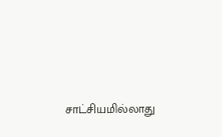சாட்சியமில்லாது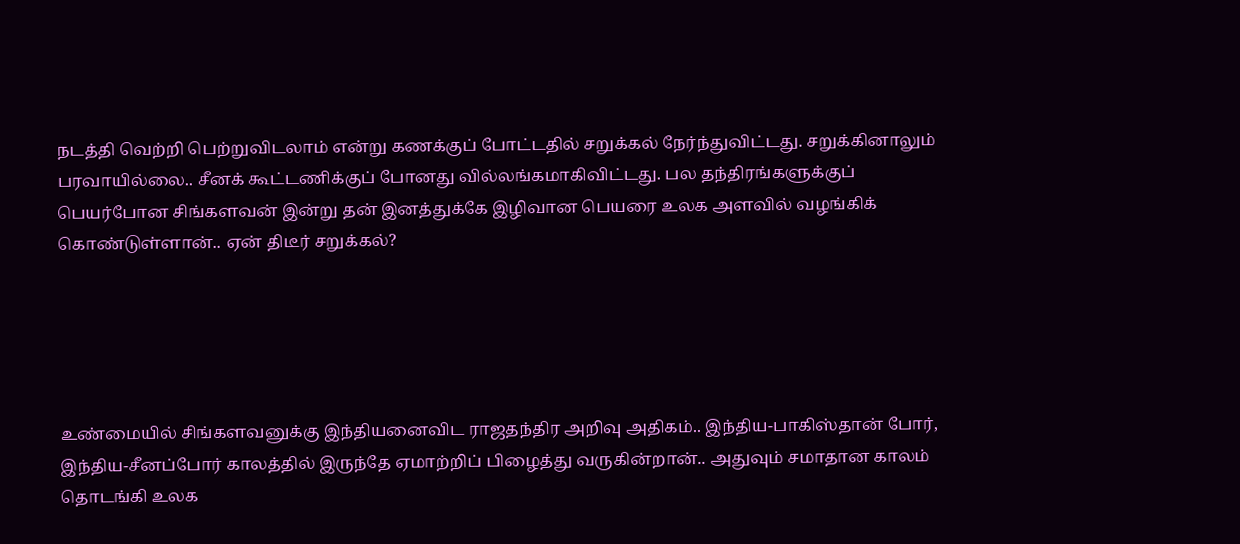நடத்தி வெற்றி பெற்றுவிடலாம் என்று கணக்குப் போட்டதில் சறுக்கல் நேர்ந்துவிட்டது. சறுக்கினாலும் பரவாயில்லை.. சீனக் கூட்டணிக்குப் போனது வில்லங்கமாகிவிட்டது. பல தந்திரங்களுக்குப் பெயர்போன சிங்களவன் இன்று தன் இனத்துக்கே இழிவான பெயரை உலக அளவில் வழங்கிக் கொண்டுள்ளான்.. ஏன் திடீர் சறுக்கல்?





உண்மையில் சிங்களவனுக்கு இந்தியனைவிட ராஜதந்திர அறிவு அதிகம்.. இந்திய-பாகிஸ்தான் போர், இந்திய-சீனப்போர் காலத்தில் இருந்தே ஏமாற்றிப் பிழைத்து வருகின்றான்.. அதுவும் சமாதான காலம் தொடங்கி உலக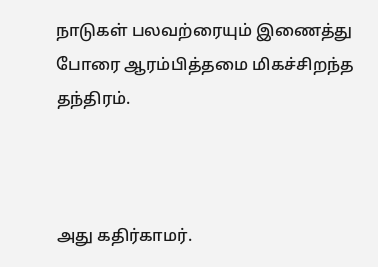நாடுகள் பலவற்ரையும் இணைத்து போரை ஆரம்பித்தமை மிகச்சிறந்த தந்திரம்.



அது கதிர்காமர்.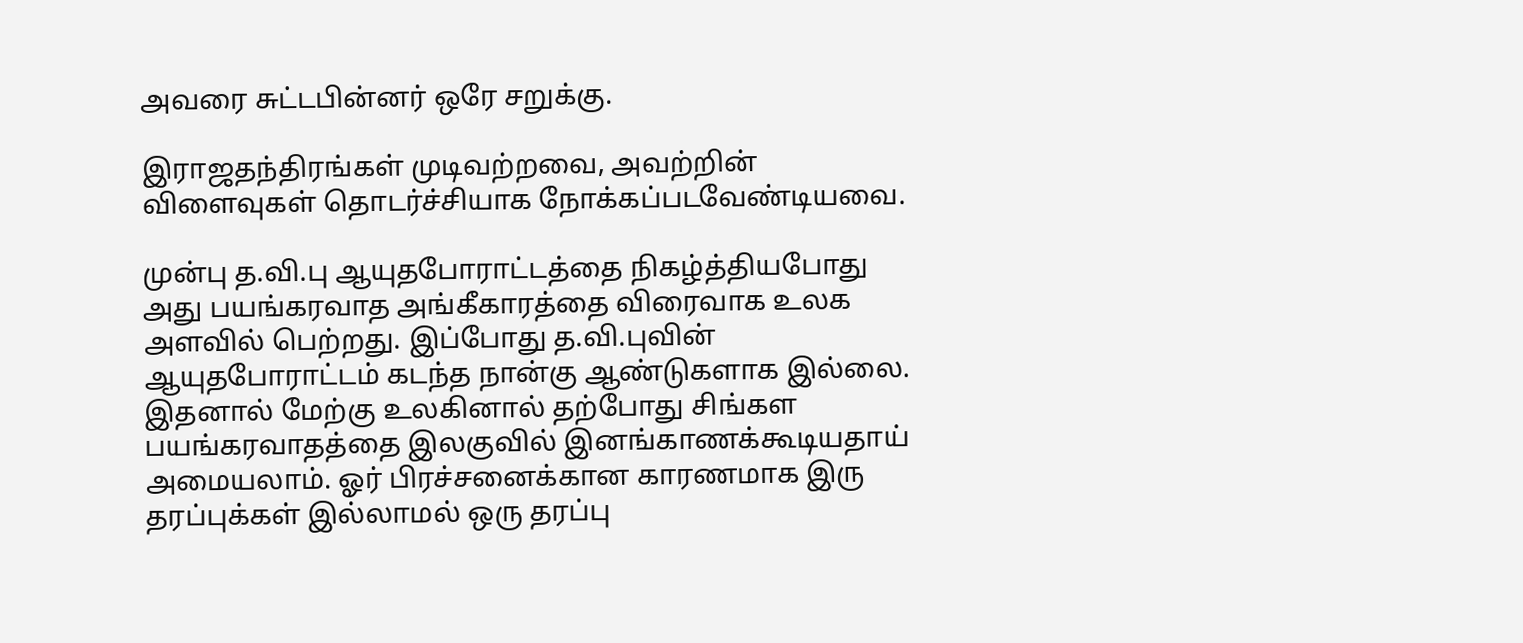அவரை சுட்டபின்னர் ஒரே சறுக்கு.

இராஜதந்திரங்கள் முடிவற்றவை, அவற்றின் விளைவுகள் தொடர்ச்சியாக நோக்கப்படவேண்டியவை.

முன்பு த.வி.பு ஆயுதபோராட்டத்தை நிகழ்த்தியபோது அது பயங்கரவாத அங்கீகாரத்தை விரைவாக உலக அளவில் பெற்றது. இப்போது த.வி.புவின் ஆயுதபோராட்டம் கடந்த நான்கு ஆண்டுகளாக இல்லை. இதனால் மேற்கு உலகினால் தற்போது சிங்கள பயங்கரவாதத்தை இலகுவில் இனங்காணக்கூடியதாய் அமையலாம். ஓர் பிரச்சனைக்கான காரணமாக இரு தரப்புக்கள் இல்லாமல் ஒரு தரப்பு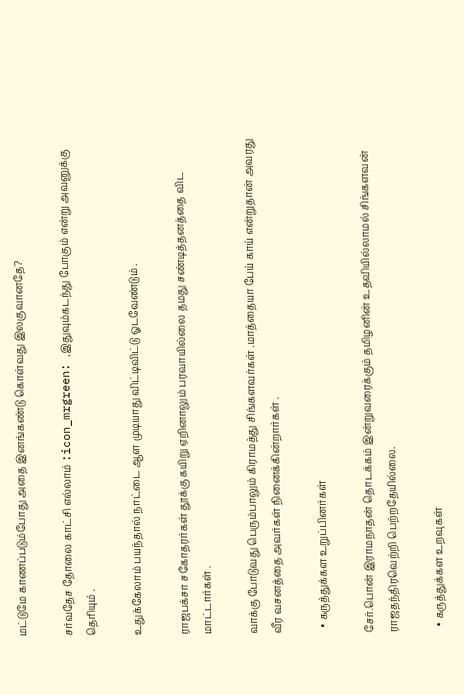மட்டுமே காணப்படும்போது அதை இனங்கண்டு கொள்வது இலகுவானதே?

சர்வதேச தோலை காட்சி எல்லாம் :icon_mrgreen: ,இதுவும்கடந்து போகும் என்று அவனுக்கு தெரியும் .

உதுக்கேலாம் பயந்தால் நாட்டை ஆள முடியாது விட்டிவிட்டு ஓடவேண்டும் .

ராஜபக்சா சகோதரர்கள் தூக்கு கயிறு ஏறினாலும் பரவாயில்லை தமது சண்டித்தனத்தை விட மாட்டார்கள் .

வாக்கு போடுவது பெரும்பாலும் கிராமத்து சிங்களவர்கள் .மாத்தையா பேய் காய் என்றுதான் அவரது வீர வசனத்தை அவர்கள் நினைக்கின்றார்கள் .

  • கருத்துக்கள உறுப்பினர்கள்

சேர்.பொன் இராமநாதன் தொடக்கம் இன்றுவரைக்கும் தமிழனின் உதவியில்லாமல் சிங்களவன் ராஜதந்திரவெற்றி பெற்றதேயில்லை.

  • கருத்துக்கள உறவுகள்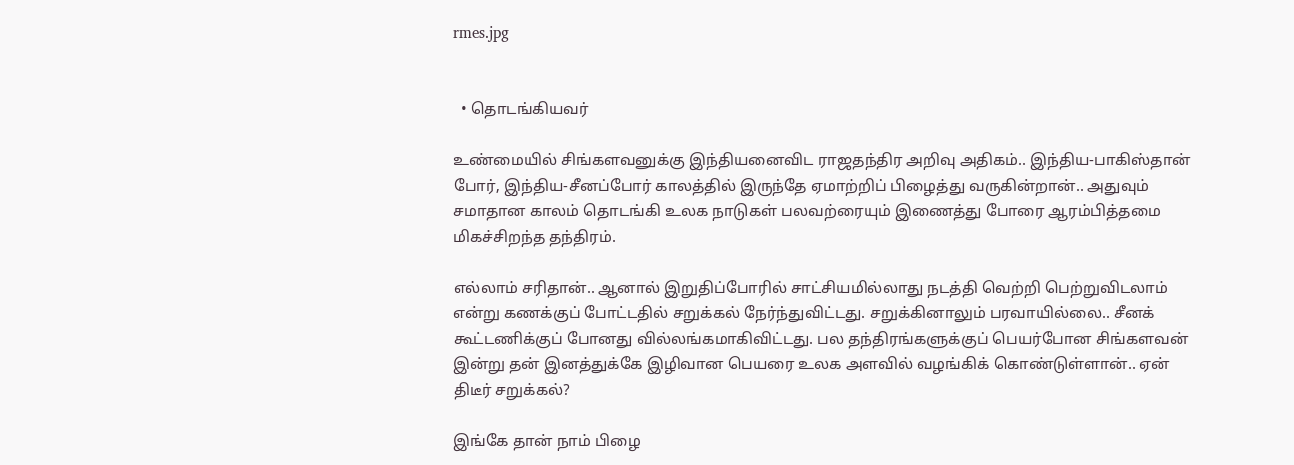rmes.jpg


  • தொடங்கியவர்

உண்மையில் சிங்களவனுக்கு இந்தியனைவிட ராஜதந்திர அறிவு அதிகம்.. இந்திய-பாகிஸ்தான் போர், இந்திய-சீனப்போர் காலத்தில் இருந்தே ஏமாற்றிப் பிழைத்து வருகின்றான்.. அதுவும் சமாதான காலம் தொடங்கி உலக நாடுகள் பலவற்ரையும் இணைத்து போரை ஆரம்பித்தமை மிகச்சிறந்த தந்திரம்.

எல்லாம் சரிதான்.. ஆனால் இறுதிப்போரில் சாட்சியமில்லாது நடத்தி வெற்றி பெற்றுவிடலாம் என்று கணக்குப் போட்டதில் சறுக்கல் நேர்ந்துவிட்டது. சறுக்கினாலும் பரவாயில்லை.. சீனக் கூட்டணிக்குப் போனது வில்லங்கமாகிவிட்டது. பல தந்திரங்களுக்குப் பெயர்போன சிங்களவன் இன்று தன் இனத்துக்கே இழிவான பெயரை உலக அளவில் வழங்கிக் கொண்டுள்ளான்.. ஏன் திடீர் சறுக்கல்?

இங்கே தான் நாம் பிழை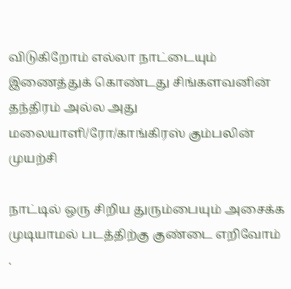விடுகிறோம் எல்லா நாட்டையும் இணைத்துக் கொண்டது சிங்களவனின் தந்திரம் அல்ல அது மலையாளி/ரோ/காங்கிரஸ் கும்பலின் முயற்சி

நாட்டில் ஒரு சிறிய துரும்பையும் அசைக்க முடியாமல் படத்திற்கு குண்டை எறிவோம் .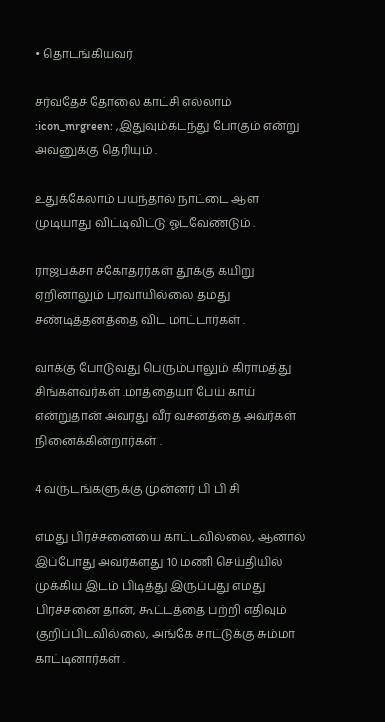• தொடங்கியவர்

சர்வதேச தோலை காட்சி எல்லாம் :icon_mrgreen: ,இதுவும்கடந்து போகும் என்று அவனுக்கு தெரியும் .

உதுக்கேலாம் பயந்தால் நாட்டை ஆள முடியாது விட்டிவிட்டு ஓடவேண்டும் .

ராஜபக்சா சகோதரர்கள் தூக்கு கயிறு ஏறினாலும் பரவாயில்லை தமது சண்டித்தனத்தை விட மாட்டார்கள் .

வாக்கு போடுவது பெரும்பாலும் கிராமத்து சிங்களவர்கள் .மாத்தையா பேய் காய் என்றுதான் அவரது வீர வசனத்தை அவர்கள் நினைக்கின்றார்கள் .

4 வருடங்களுக்கு முன்னர் பி பி சி

எமது பிரச்சனையை காட்டவில்லை, ஆனால் இப்போது அவர்களது 10 மணி செய்தியில் முக்கிய இடம் பிடித்து இருப்பது எமது பிரச்சனை தான், கூட்டத்தை பற்றி எதிவும் குறிப்பிடவில்லை, அங்கே சாட்டுக்கு சும்மா காட்டினார்கள் .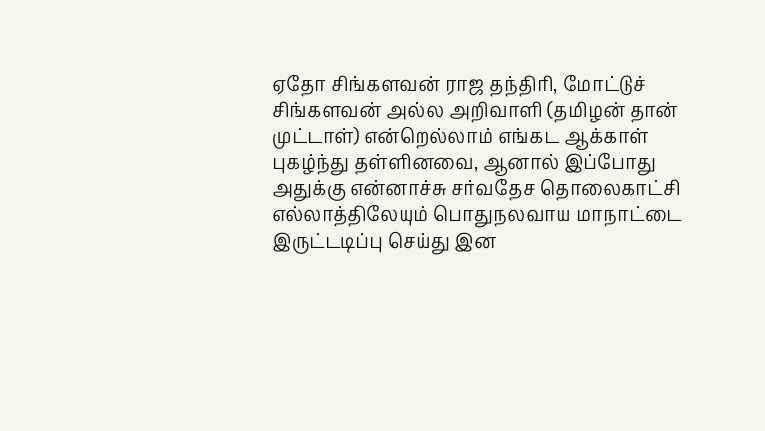ஏதோ சிங்களவன் ராஜ தந்திரி, மோட்டுச் சிங்களவன் அல்ல அறிவாளி (தமிழன் தான் முட்டாள்) என்றெல்லாம் எங்கட ஆக்காள் புகழ்ந்து தள்ளினவை, ஆனால் இப்போது அதுக்கு என்னாச்சு சர்வதேச தொலைகாட்சி எல்லாத்திலேயும் பொதுநலவாய மாநாட்டை இருட்டடிப்பு செய்து இன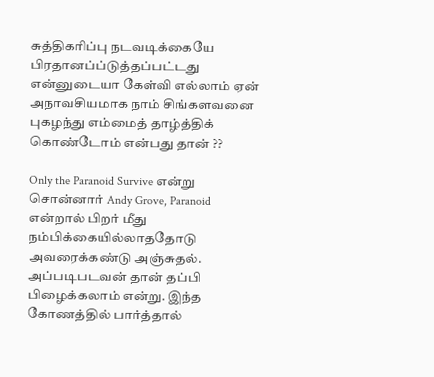சுத்திகரிப்பு நடவடிக்கையே பிரதானப்ப்டுத்தப்பட்டது என்னுடையா கேள்வி எல்லாம் ஏன் அநாவசியமாக நாம் சிங்களவனை புகழந்து எம்மைத் தாழ்த்திக் கொண்டோம் என்பது தான் ??

Only the Paranoid Survive என்று சொன்னார் Andy Grove, Paranoid என்றால் பிறர் மீது நம்பிக்கையில்லாததோடு அவரைக்கண்டு அஞ்சுதல். அப்படிபடவன் தான் தப்பி பிழைக்கலாம் என்று. இந்த கோணத்தில் பார்த்தால்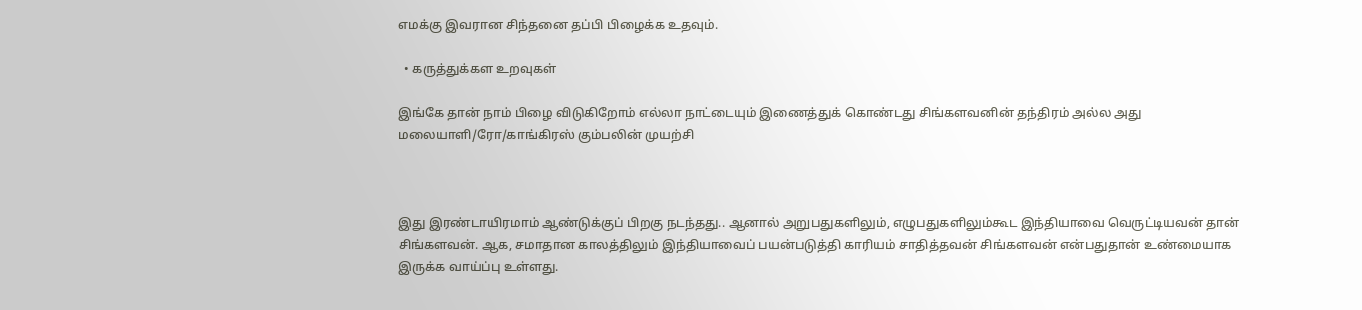எமக்கு இவரான சிந்தனை தப்பி பிழைக்க உதவும்.

  • கருத்துக்கள உறவுகள்

இங்கே தான் நாம் பிழை விடுகிறோம் எல்லா நாட்டையும் இணைத்துக் கொண்டது சிங்களவனின் தந்திரம் அல்ல அது மலையாளி/ரோ/காங்கிரஸ் கும்பலின் முயற்சி



இது இரண்டாயிரமாம் ஆண்டுக்குப் பிறகு நடந்தது.. ஆனால் அறுபதுகளிலும், எழுபதுகளிலும்கூட இந்தியாவை வெருட்டியவன் தான் சிங்களவன். ஆக, சமாதான காலத்திலும் இந்தியாவைப் பயன்படுத்தி காரியம் சாதித்தவன் சிங்களவன் என்பதுதான் உண்மையாக இருக்க வாய்ப்பு உள்ளது.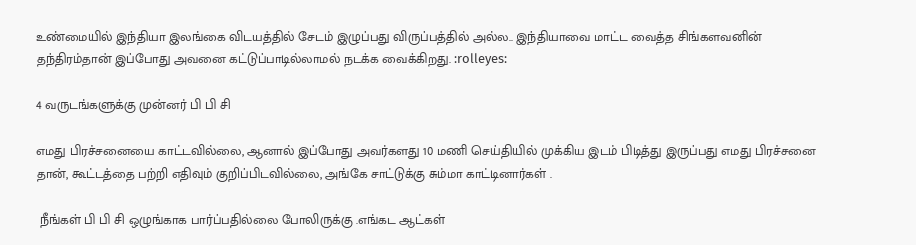உண்மையில் இந்தியா இலங்கை விடயத்தில் சேடம் இழுப்பது விருப்பத்தில் அல்ல.. இந்தியாவை மாட்ட வைத்த சிங்களவனின் தந்திரம்தான் இப்போது அவனை கட்டுப்பாடில்லாமல் நடக்க வைக்கிறது. :rolleyes:

4 வருடங்களுக்கு முன்னர் பி பி சி

எமது பிரச்சனையை காட்டவில்லை, ஆனால் இப்போது அவர்களது 10 மணி செய்தியில் முக்கிய இடம் பிடித்து இருப்பது எமது பிரச்சனை தான், கூட்டத்தை பற்றி எதிவும் குறிப்பிடவில்லை, அங்கே சாட்டுக்கு சும்மா காட்டினார்கள் .

 நீங்கள் பி பி சி ஒழுங்காக பார்ப்பதில்லை போலிருக்கு .எங்கட ஆட்கள்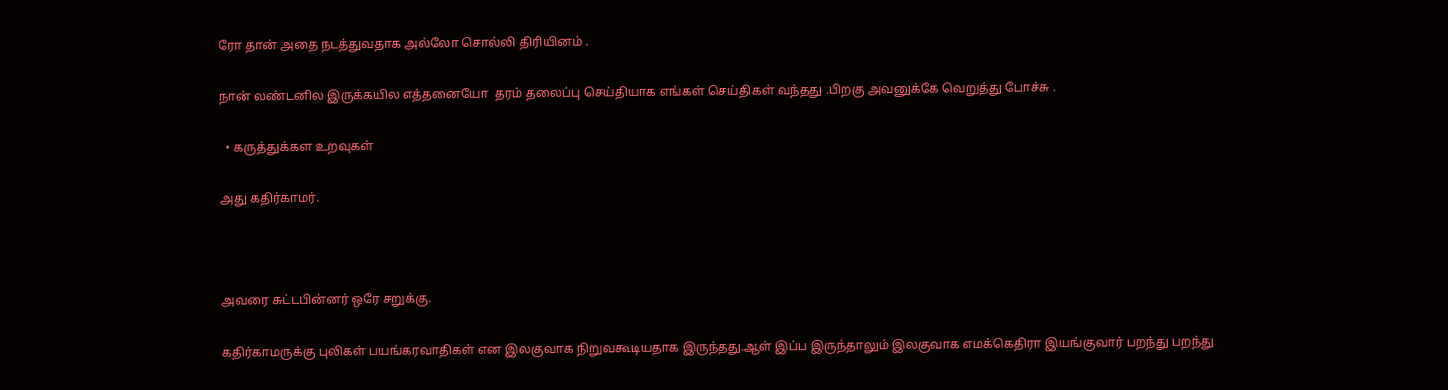ரோ தான் அதை நடத்துவதாக அல்லோ சொல்லி திரியினம் .

நான் லண்டனில இருக்கயில எத்தனையோ  தரம் தலைப்பு செய்தியாக எங்கள் செய்திகள் வந்தது .பிறகு அவனுக்கே வெறுத்து போச்சு .

  • கருத்துக்கள உறவுகள்

அது கதிர்காமர்.



அவரை சுட்டபின்னர் ஒரே சறுக்கு.

கதிர்காமருக்கு புலிகள் பயங்கரவாதிகள் என இலகுவாக நிறுவகூடியதாக இருந்தது.ஆள் இப்ப இருந்தாலும் இலகுவாக எமக்கெதிரா இயங்குவார் பறந்து பறந்து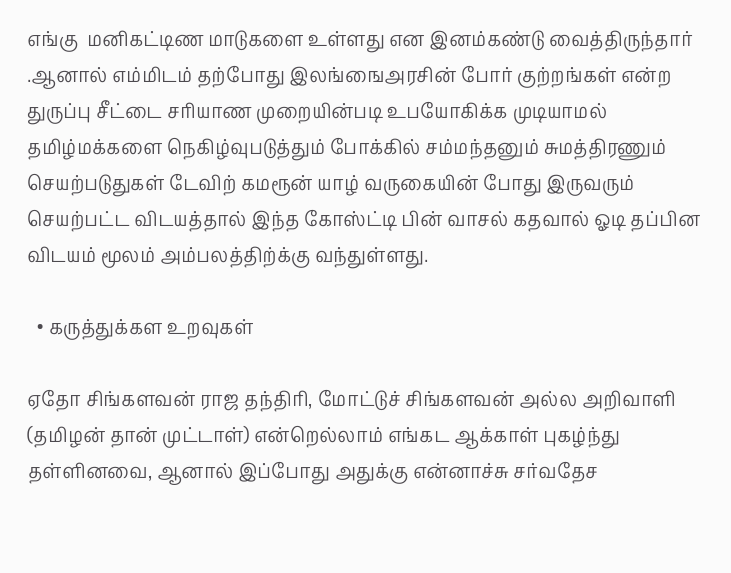எங்கு  மனிகட்டிண மாடுகளை உள்ளது என இனம்கண்டு வைத்திருந்தார் .ஆனால் எம்மிடம் தற்போது இலங்ஙைஅரசின் போர் குற்றங்கள் என்ற துருப்பு சீட்டை சரியாண முறையின்படி உபயோகிக்க முடியாமல் தமிழ்மக்களை நெகிழ்வுபடுத்தும் போக்கில் சம்மந்தனும் சுமத்திரணும் செயற்படுதுகள் டேவிற் கமரூன் யாழ் வருகையின் போது இருவரும் செயற்பட்ட விடயத்தால் இந்த கோஸ்ட்டி பின் வாசல் கதவால் ஓடி தப்பின விடயம் மூலம் அம்பலத்திற்க்கு வந்துள்ளது.

  • கருத்துக்கள உறவுகள்

ஏதோ சிங்களவன் ராஜ தந்திரி, மோட்டுச் சிங்களவன் அல்ல அறிவாளி (தமிழன் தான் முட்டாள்) என்றெல்லாம் எங்கட ஆக்காள் புகழ்ந்து தள்ளினவை, ஆனால் இப்போது அதுக்கு என்னாச்சு சர்வதேச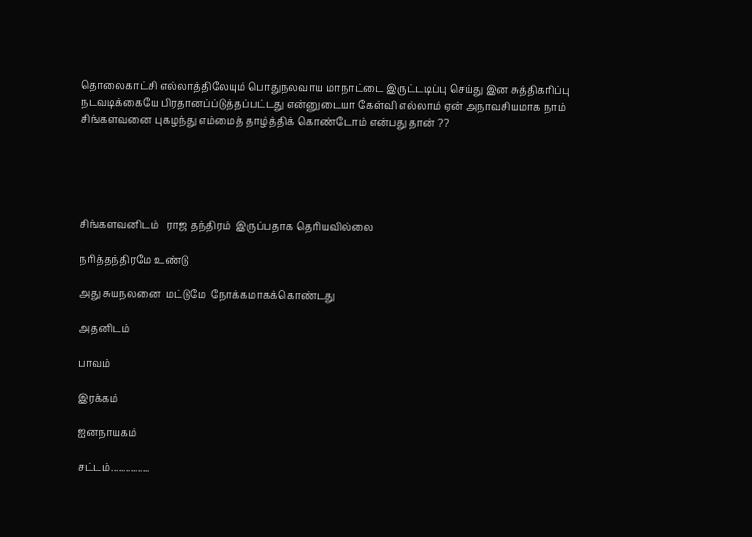தொலைகாட்சி எல்லாத்திலேயும் பொதுநலவாய மாநாட்டை இருட்டடிப்பு செய்து இன சுத்திகரிப்பு நடவடிக்கையே பிரதானப்ப்டுத்தப்பட்டது என்னுடையா கேள்வி எல்லாம் ஏன் அநாவசியமாக நாம் சிங்களவனை புகழந்து எம்மைத் தாழ்த்திக் கொண்டோம் என்பது தான் ??





சிங்களவனிடம்   ராஜ தந்திரம்  இருப்பதாக தெரியவில்லை

நரித்தந்திரமே உண்டு

அது சுயநலனை  மட்டுமே  நோக்கமாகக்கொண்டது

அதனிடம்

பாவம்

இரக்கம்

ஐனநாயகம்

சட்டம்................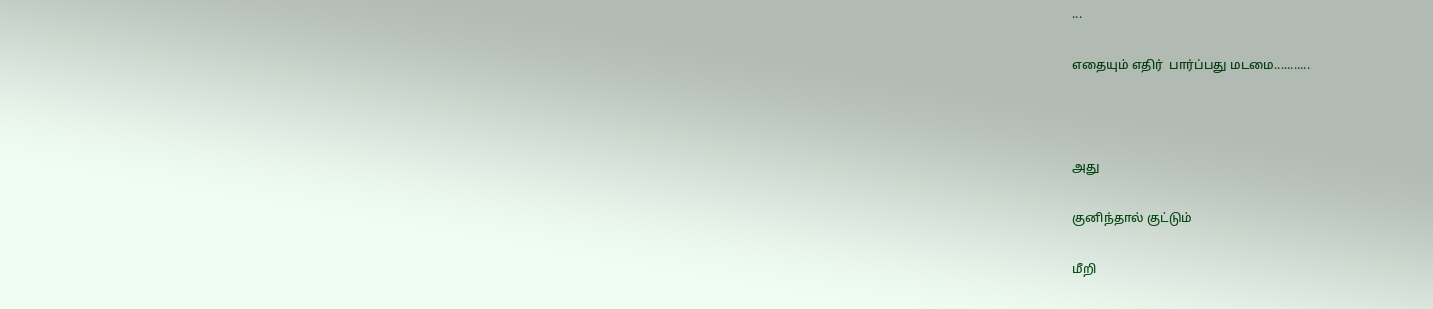...

எதையும் எதிர்  பார்ப்பது மடமை...........



அது

குனிந்தால் குட்டும்

மீறி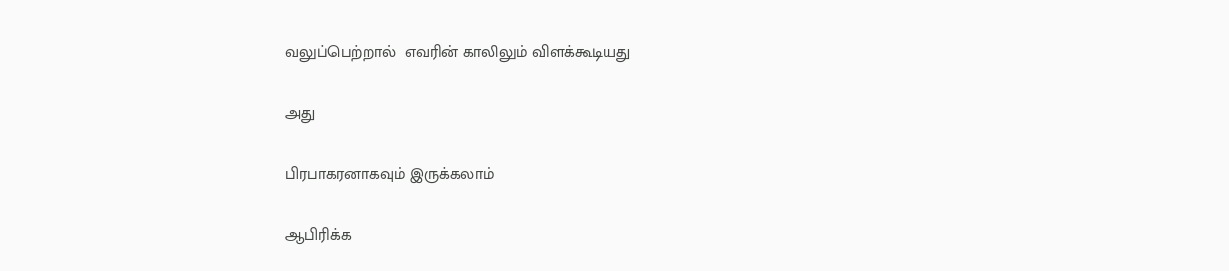வலுப்பெற்றால்  எவரின் காலிலும் விளக்கூடியது

அது

பிரபாகரனாகவும் இருக்கலாம்

ஆபிரிக்க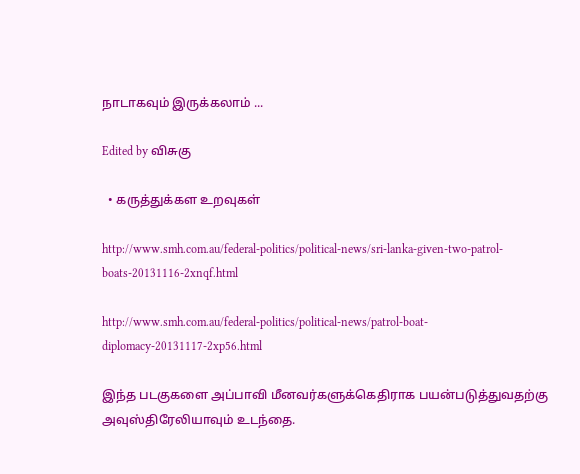நாடாகவும் இருக்கலாம் ...

Edited by விசுகு

  • கருத்துக்கள உறவுகள்

http://www.smh.com.au/federal-politics/political-news/sri-lanka-given-two-patrol-boats-20131116-2xnqf.html

http://www.smh.com.au/federal-politics/political-news/patrol-boat-diplomacy-20131117-2xp56.html

இந்த படகுகளை அப்பாவி மீனவர்களுக்கெதிராக பயன்படுத்துவதற்கு அவுஸ்திரேலியாவும் உடந்தை.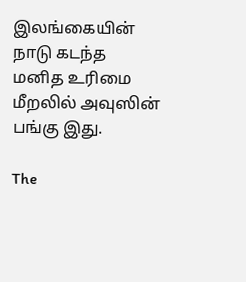இலங்கையின் நாடு கடந்த மனித உரிமை மீறலில் அவுஸின் பங்கு இது.

The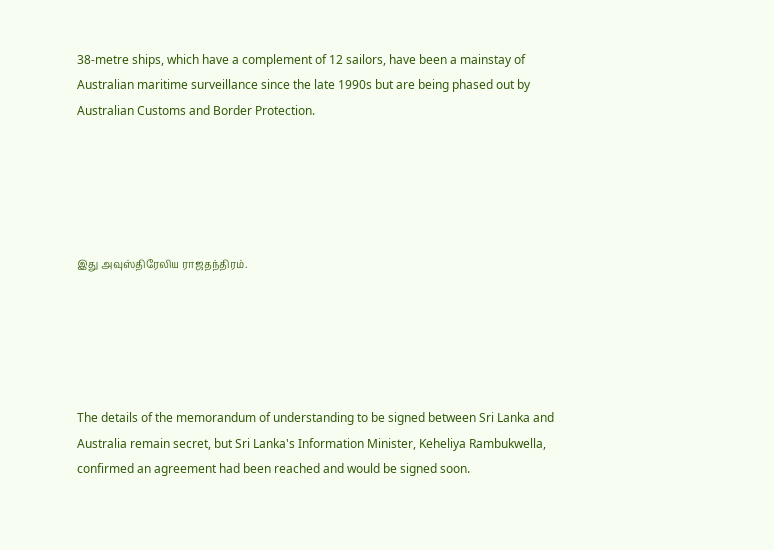38-metre ships, which have a complement of 12 sailors, have been a mainstay of Australian maritime surveillance since the late 1990s but are being phased out by Australian Customs and Border Protection.





இது அவுஸ்திரேலிய ராஜதந்திரம்.





The details of the memorandum of understanding to be signed between Sri Lanka and Australia remain secret, but Sri Lanka's Information Minister, Keheliya Rambukwella, confirmed an agreement had been reached and would be signed soon.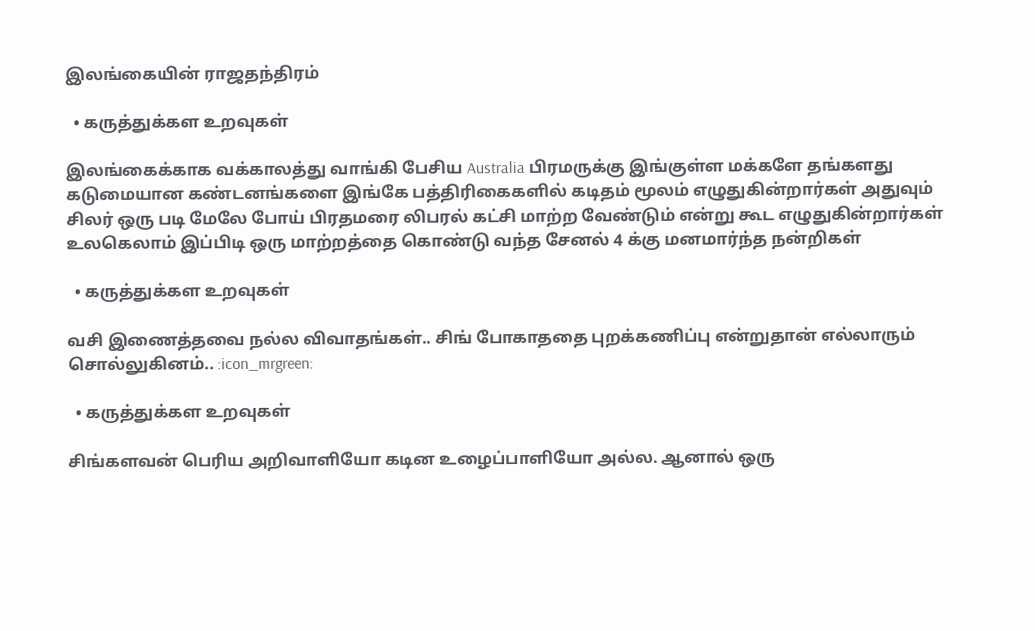இலங்கையின் ராஜதந்திரம்

  • கருத்துக்கள உறவுகள்

இலங்கைக்காக வக்காலத்து வாங்கி பேசிய Australia பிரமருக்கு இங்குள்ள மக்களே தங்களது கடுமையான கண்டனங்களை இங்கே பத்திரிகைகளில் கடிதம் மூலம் எழுதுகின்றார்கள் அதுவும் சிலர் ஒரு படி மேலே போய் பிரதமரை லிபரல் கட்சி மாற்ற வேண்டும் என்று கூட எழுதுகின்றார்கள் உலகெலாம் இப்பிடி ஒரு மாற்றத்தை கொண்டு வந்த சேனல் 4 க்கு மனமார்ந்த நன்றிகள்

  • கருத்துக்கள உறவுகள்

வசி இணைத்தவை நல்ல விவாதங்கள்.. சிங் போகாததை புறக்கணிப்பு என்றுதான் எல்லாரும் சொல்லுகினம்.. :icon_mrgreen:

  • கருத்துக்கள உறவுகள்

சிங்களவன் பெரிய அறிவாளியோ கடின உழைப்பாளியோ அல்ல. ஆனால் ஒரு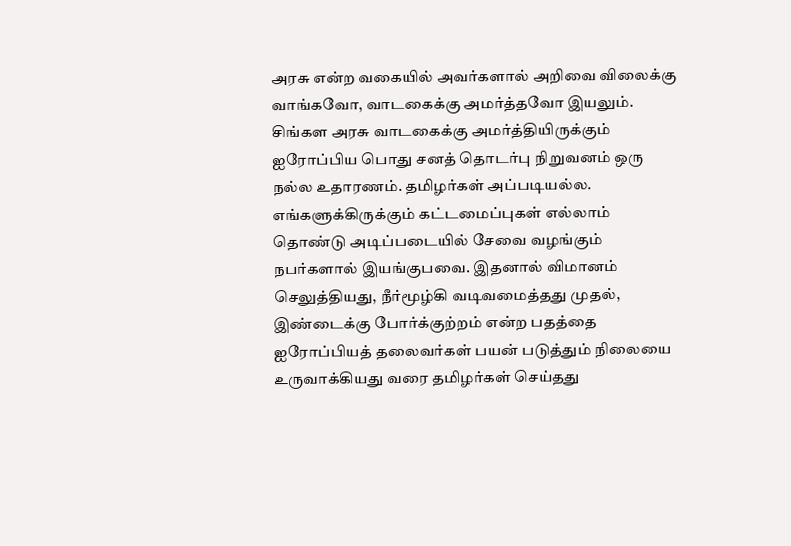அரசு என்ற வகையில் அவர்களால் அறிவை விலைக்கு வாங்கவோ, வாடகைக்கு அமர்த்தவோ இயலும். சிங்கள அரசு வாடகைக்கு அமர்த்தியிருக்கும் ஐரோப்பிய பொது சனத் தொடர்பு நிறுவனம் ஒரு நல்ல உதாரணம். தமிழர்கள் அப்படியல்ல. எங்களுக்கிருக்கும் கட்டமைப்புகள் எல்லாம் தொண்டு அடிப்படையில் சேவை வழங்கும் நபர்களால் இயங்குபவை. இதனால் விமானம் செலுத்தியது, நீர்மூழ்கி வடிவமைத்தது முதல், இண்டைக்கு போர்க்குற்றம் என்ற பதத்தை ஐரோப்பியத் தலைவர்கள் பயன் படுத்தும் நிலையை உருவாக்கியது வரை தமிழர்கள் செய்தது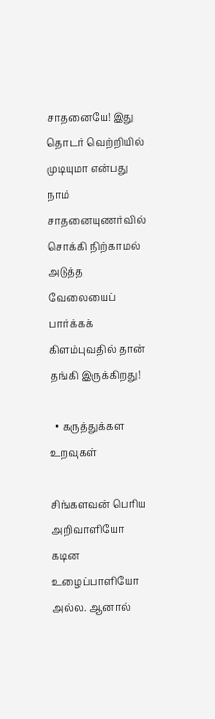சாதனையே! இது தொடர் வெற்றியில் முடியுமா என்பது நாம் சாதனையுணர்வில் சொக்கி நிற்காமல் அடுத்த வேலையைப் பார்க்கக் கிளம்புவதில் தான் தங்கி இருக்கிறது!

  • கருத்துக்கள உறவுகள்

சிங்களவன் பெரிய அறிவாளியோ கடின உழைப்பாளியோ அல்ல. ஆனால்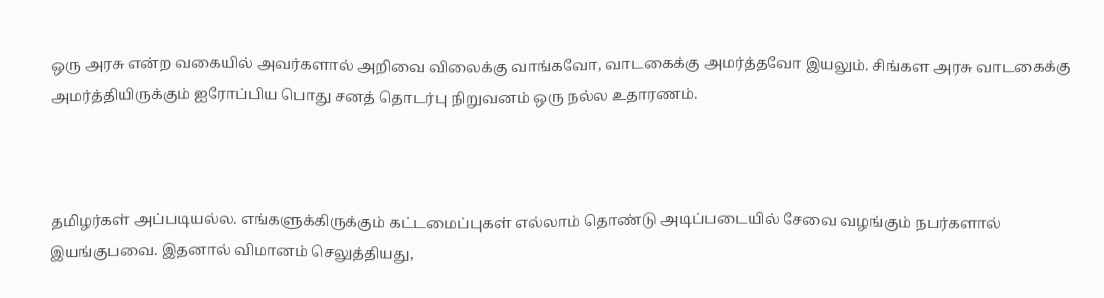ஒரு அரசு என்ற வகையில் அவர்களால் அறிவை விலைக்கு வாங்கவோ, வாடகைக்கு அமர்த்தவோ இயலும். சிங்கள அரசு வாடகைக்கு அமர்த்தியிருக்கும் ஐரோப்பிய பொது சனத் தொடர்பு நிறுவனம் ஒரு நல்ல உதாரணம்.



தமிழர்கள் அப்படியல்ல. எங்களுக்கிருக்கும் கட்டமைப்புகள் எல்லாம் தொண்டு அடிப்படையில் சேவை வழங்கும் நபர்களால் இயங்குபவை. இதனால் விமானம் செலுத்தியது,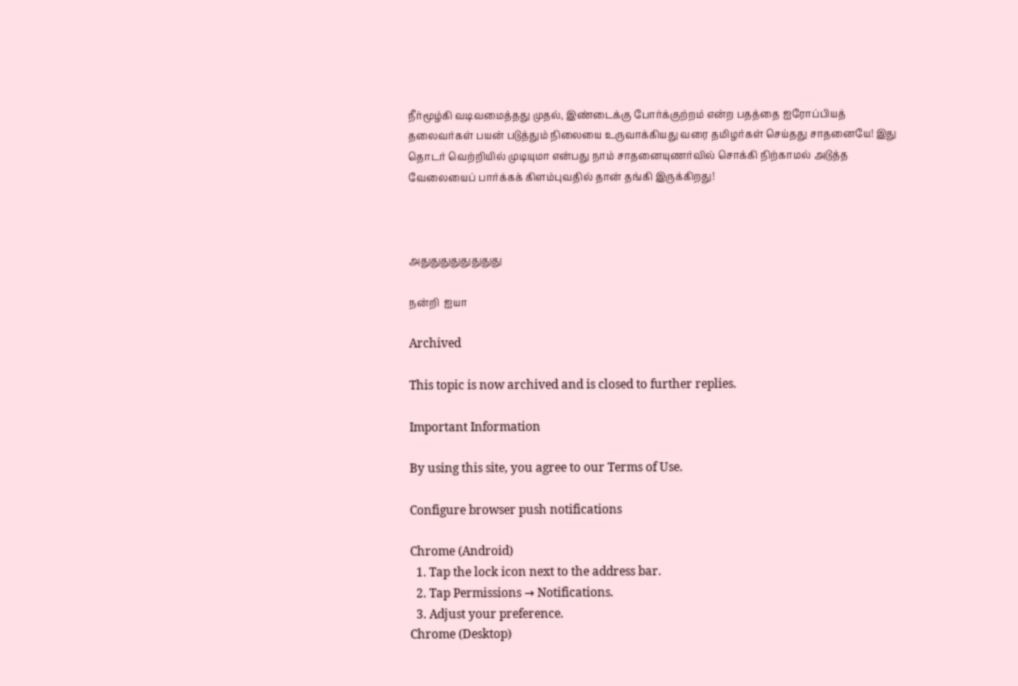நீர்மூழ்கி வடிவமைத்தது முதல், இண்டைக்கு போர்க்குற்றம் என்ற பதத்தை ஐரோப்பியத் தலைவர்கள் பயன் படுத்தும் நிலையை உருவாக்கியது வரை தமிழர்கள் செய்தது சாதனையே! இது தொடர் வெற்றியில் முடியுமா என்பது நாம் சாதனையுணர்வில் சொக்கி நிற்காமல் அடுத்த வேலையைப் பார்க்கக் கிளம்புவதில் தான் தங்கி இருக்கிறது!



அதுதுதுதுதுதுதுது

நன்றி  ஐயா

Archived

This topic is now archived and is closed to further replies.

Important Information

By using this site, you agree to our Terms of Use.

Configure browser push notifications

Chrome (Android)
  1. Tap the lock icon next to the address bar.
  2. Tap Permissions → Notifications.
  3. Adjust your preference.
Chrome (Desktop)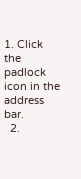1. Click the padlock icon in the address bar.
  2.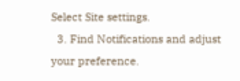Select Site settings.
  3. Find Notifications and adjust your preference.